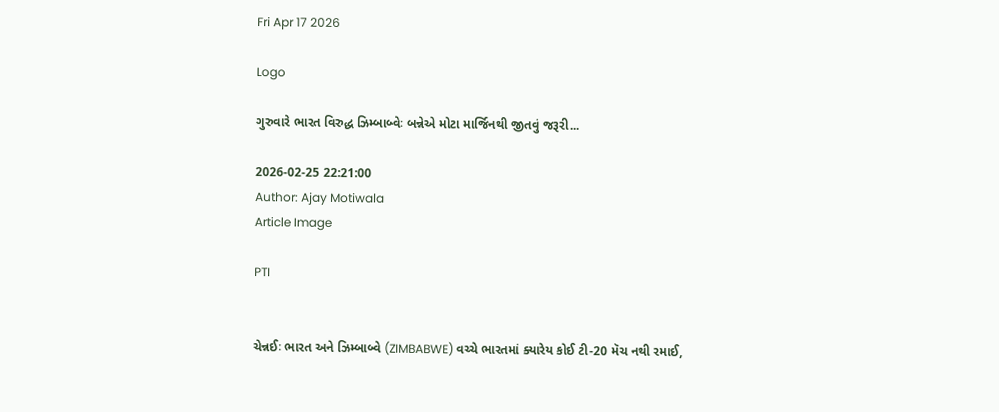Fri Apr 17 2026

Logo

ગુરુવારે ભારત વિરુદ્ધ ઝિમ્બાબ્વેઃ બન્નેએ મોટા માર્જિનથી જીતવું જરૂરી...

2026-02-25 22:21:00
Author: Ajay Motiwala
Article Image

PTI


ચેન્નઈઃ ભારત અને ઝિમ્બાબ્વે (ZIMBABWE) વચ્ચે ભારતમાં ક્યારેય કોઈ ટી-20 મૅચ નથી રમાઈ,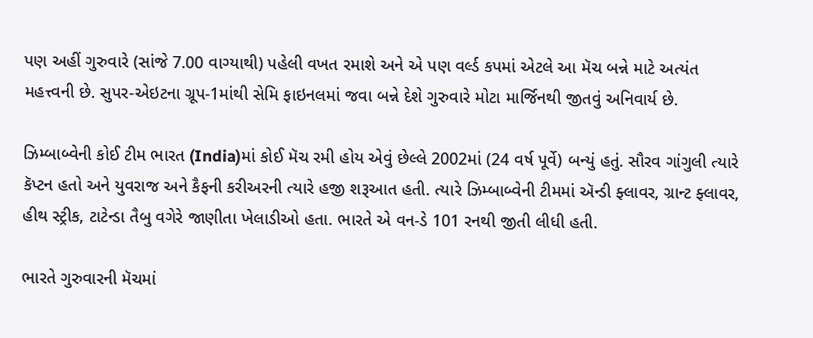પણ અહીં ગુરુવારે (સાંજે 7.00 વાગ્યાથી) પહેલી વખત રમાશે અને એ પણ વર્લ્ડ કપમાં એટલે આ મૅચ બન્ને માટે અત્યંત મહત્ત્વની છે. સુપર-એઇટના ગ્રૂપ-1માંથી સેમિ ફાઇનલમાં જવા બન્ને દેશે ગુરુવારે મોટા માર્જિનથી જીતવું અનિવાર્ય છે.

ઝિમ્બાબ્વેની કોઈ ટીમ ભારત (India)માં કોઈ મૅચ રમી હોય એવું છેલ્લે 2002માં (24 વર્ષ પૂર્વે) બન્યું હતું. સૌરવ ગાંગુલી ત્યારે કૅપ્ટન હતો અને યુવરાજ અને કૈફની કરીઅરની ત્યારે હજી શરૂઆત હતી. ત્યારે ઝિમ્બાબ્વેની ટીમમાં ઍન્ડી ફ્લાવર, ગ્રાન્ટ ફ્લાવર, હીથ સ્ટ્રીક, ટાટેન્ડા તૈબુ વગેરે જાણીતા ખેલાડીઓ હતા. ભારતે એ વન-ડે 101 રનથી જીતી લીધી હતી.

ભારતે ગુરુવારની મૅચમાં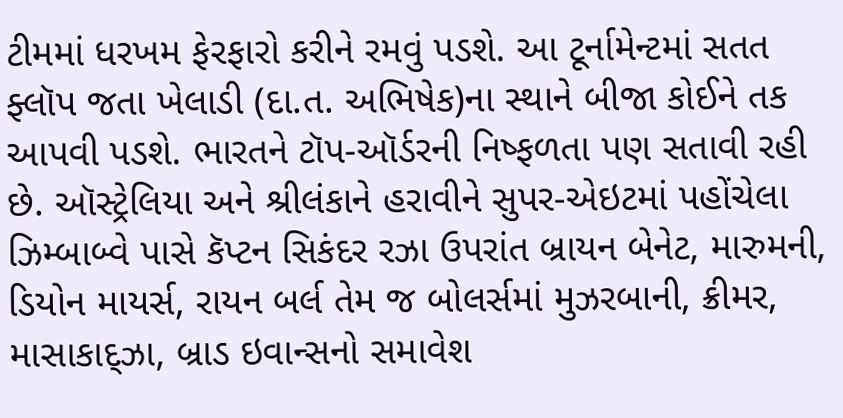ટીમમાં ધરખમ ફેરફારો કરીને રમવું પડશે. આ ટૂર્નામેન્ટમાં સતત ફ્લૉપ જતા ખેલાડી (દા.ત. અભિષેક)ના સ્થાને બીજા કોઈને તક આપવી પડશે. ભારતને ટૉપ-ઑર્ડરની નિષ્ફળતા પણ સતાવી રહી છે. ઑસ્ટ્રેલિયા અને શ્રીલંકાને હરાવીને સુપર-એઇટમાં પહોંચેલા ઝિમ્બાબ્વે પાસે કૅપ્ટન સિકંદર રઝા ઉપરાંત બ્રાયન બેનેટ, મારુમની, ડિયોન માયર્સ, રાયન બર્લ તેમ જ બોલર્સમાં મુઝરબાની, ક્રીમર, માસાકાદ્ઝા, બ્રાડ ઇવાન્સનો સમાવેશ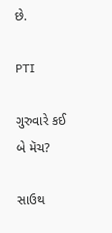છે.

PTI

ગુરુવારે કઈ બે મૅચ?

સાઉથ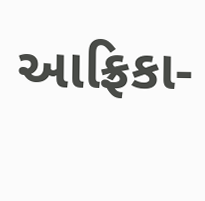આફ્રિકા-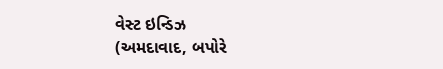વેસ્ટ ઇન્ડિઝ
(અમદાવાદ, બપોરે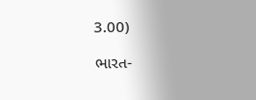3.00)

ભારત-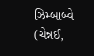ઝિમ્બાબ્વે
(ચેન્નઈ,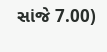સાંજે 7.00)